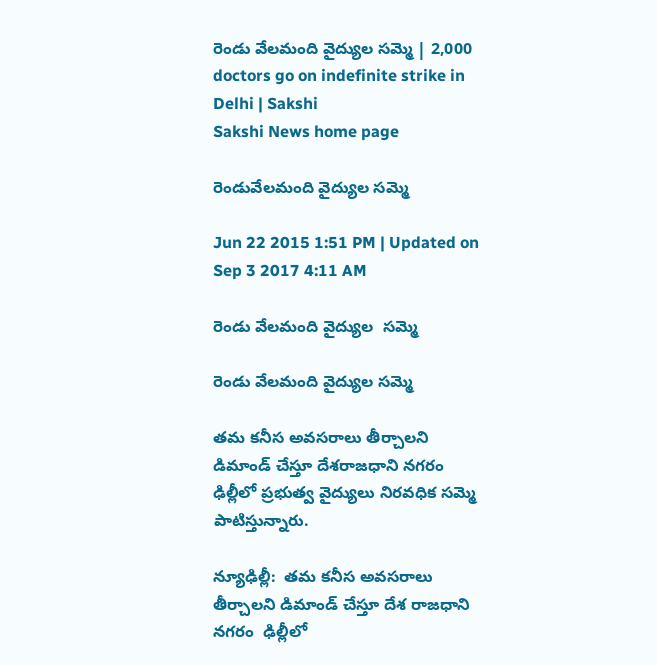రెండు వేలమంది వైద్యుల సమ్మె | 2,000 doctors go on indefinite strike in Delhi | Sakshi
Sakshi News home page

రెండువేలమంది వైద్యుల సమ్మె

Jun 22 2015 1:51 PM | Updated on Sep 3 2017 4:11 AM

రెండు వేలమంది వైద్యుల  సమ్మె

రెండు వేలమంది వైద్యుల సమ్మె

తమ కనీస అవసరాలు తీర్చాలని డిమాండ్ చేస్తూ దేశరాజధాని నగరం ఢిల్లీలో ప్రభుత్వ వైద్యులు నిరవధిక సమ్మె పాటిస్తున్నారు.

న్యూఢిల్లీ:  తమ కనీస అవసరాలు తీర్చాలని డిమాండ్ చేస్తూ దేశ రాజధాని నగరం  ఢిల్లీలో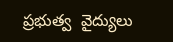ప్రభుత్వ  వైద్యులు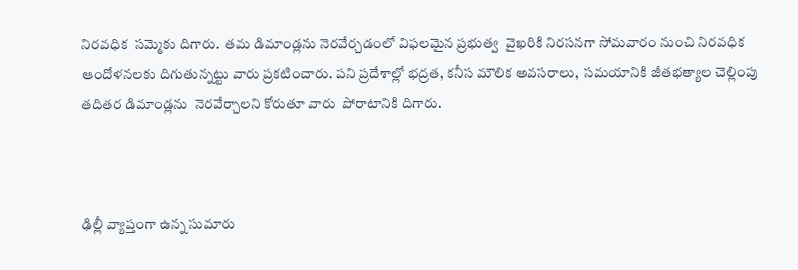నిరవధిక  సమ్మెకు దిగారు.  తమ డిమాండ్లను నెరవేర్చడంలో విఫలమైన ప్రభుత్వ  వైఖరికి నిరసనగా సోమవారం నుంచి నిరవధిక ఆందోళనలకు దిగుతున్నట్టు వారు ప్రకటించారు. పని ప్రదేశాల్లో భద్రత, కనీస మౌలిక అవసరాలు,  సమయానికి జీతభత్యాల చెల్లింపు తదితర డిమాండ్లను  నెరవేర్చాలని కోరుతూ వారు  పోరాటానికి దిగారు.



ఢిల్లీ వ్యాప్తంగా ఉన్న సుమారు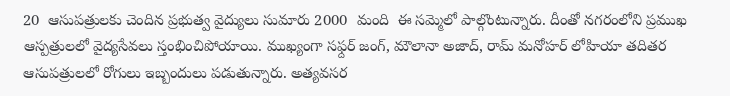20  ఆసుపత్రులకు చెందిన ప్రభుత్వ వైద్యులు సుమారు 2000  మంది  ఈ సమ్మెలో పాల్గొంటున్నారు. దీంతో నగరంలోని ప్రముఖ  ఆస్పత్రులలో వైద్యసేవలు స్తంభించిపోయాయి. ముఖ్యంగా సఫ్దర్ జంగ్, మౌలానా అజాద్, రామ్ మనోహర్ లోహియా తదితర ఆసుపత్రులలో రోగులు ఇబ్బందులు పడుతున్నారు. అత్యవసర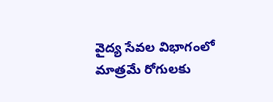వైద్య సేవల విభాగంలో మాత్రమే రోగులకు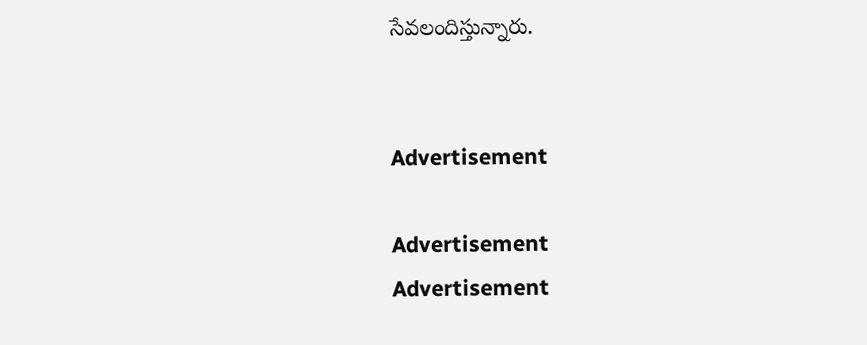సేవలందిస్తున్నారు.


Advertisement

Advertisement
Advertisement